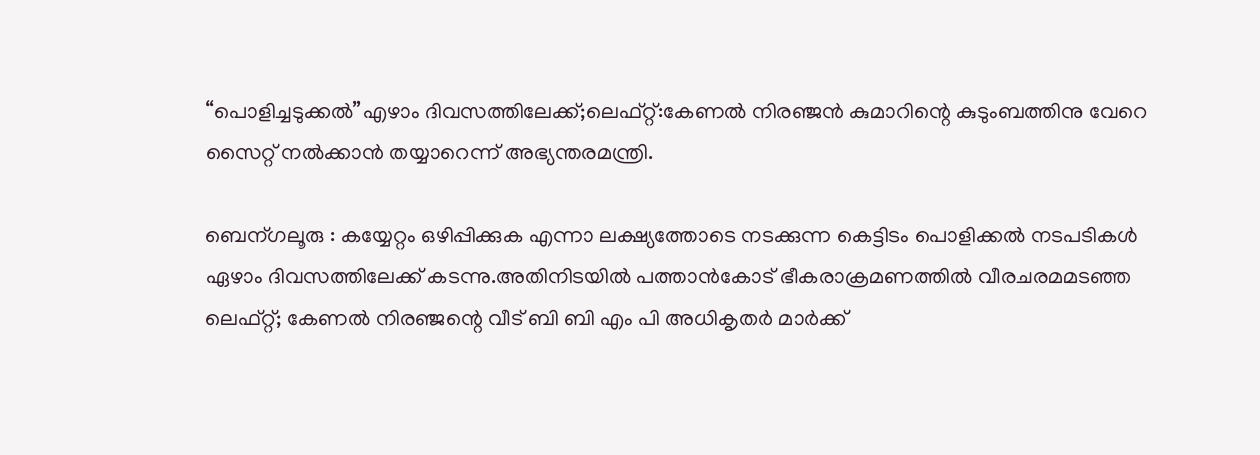“പൊളിച്ചടുക്കല്‍”എഴാം ദിവസത്തിലേക്ക്;ലെഫ്റ്റ്:കേണല്‍ നിരഞ്ജന്‍ കുമാറിന്റെ കുടുംബത്തിനു വേറെ സൈറ്റ് നല്‍ക്കാന്‍ തയ്യാറെന്ന് അഭ്യന്തരമന്ത്രി.

ബെന്ഗലൂരു : കയ്യേറ്റം ഒഴിപ്പിക്കുക എന്നാ ലക്ഷ്യത്തോടെ നടക്കുന്ന കെട്ടിടം പൊളിക്കല്‍ നടപടികള്‍ ഏഴാം ദിവസത്തിലേക്ക് കടന്നു.അതിനിടയില്‍ പത്താന്‍കോട് ഭീകരാക്രമണത്തില്‍ വീരചരമമടഞ്ഞ ലെഫ്റ്റ്; കേണല്‍ നിരഞ്ജന്റെ വീട് ബി ബി എം പി അധികൃതര്‍ മാര്‍ക്ക്‌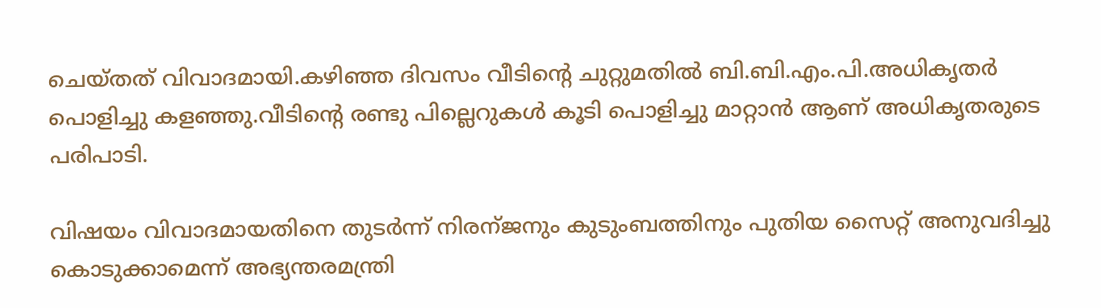ചെയ്തത് വിവാദമായി.കഴിഞ്ഞ ദിവസം വീടിന്റെ ചുറ്റുമതില്‍ ബി.ബി.എം.പി.അധികൃതര്‍ പൊളിച്ചു കളഞ്ഞു.വീടിന്റെ രണ്ടു പില്ലെറുകള്‍ കൂടി പൊളിച്ചു മാറ്റാന്‍ ആണ് അധികൃതരുടെ പരിപാടി.

വിഷയം വിവാദമായതിനെ തുടര്‍ന്ന് നിരന്ജനും കുടുംബത്തിനും പുതിയ സൈറ്റ് അനുവദിച്ചു കൊടുക്കാമെന്ന് അഭ്യന്തരമന്ത്രി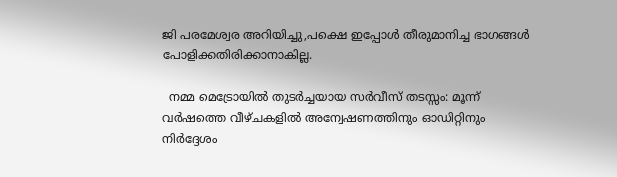ജി പരമേശ്വര അറിയിച്ചു,പക്ഷെ ഇപ്പോള്‍ തീരുമാനിച്ച ഭാഗങ്ങള്‍ പോളിക്കതിരിക്കാനാകില്ല.

  നമ്മ മെട്രോയിൽ തുടർച്ചയായ സർവീസ് തടസ്സം: മൂന്ന് വർഷത്തെ വീഴ്ചകളിൽ അന്വേഷണത്തിനും ഓഡിറ്റിനും നിർദ്ദേശം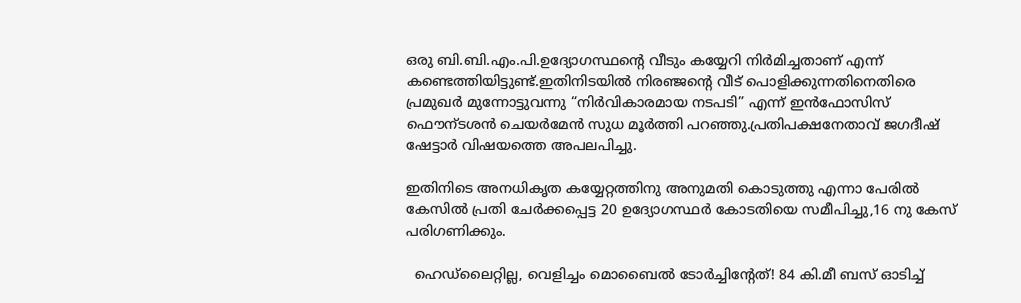ഒരു ബി.ബി.എം.പി.ഉദ്യോഗസ്ഥന്റെ വീടും കയ്യേറി നിര്‍മിച്ചതാണ് എന്ന് കണ്ടെത്തിയിട്ടുണ്ട്.ഇതിനിടയില്‍ നിരഞ്ജന്റെ വീട് പൊളിക്കുന്നതിനെതിരെ പ്രമുഖര്‍ മുന്നോട്ടുവന്നു “നിര്‍വികാരമായ നടപടി” എന്ന് ഇന്‍ഫോസിസ് ഫൌന്ടശന്‍ ചെയര്‍മേന്‍ സുധ മൂര്‍ത്തി പറഞ്ഞു.പ്രതിപക്ഷനേതാവ് ജഗദീഷ് ഷേട്ടാര്‍ വിഷയത്തെ അപലപിച്ചു.

ഇതിനിടെ അനധികൃത കയ്യേറ്റത്തിനു അനുമതി കൊടുത്തു എന്നാ പേരില്‍ കേസില്‍ പ്രതി ചേര്‍ക്കപ്പെട്ട 20 ഉദ്യോഗസ്ഥര്‍ കോടതിയെ സമീപിച്ചു,16 നു കേസ് പരിഗണിക്കും.

  ഹെഡ്‌ലൈറ്റില്ല, വെളിച്ചം മൊബൈൽ ടോർച്ചിന്റേത്! 84 കി.മീ ബസ് ഓടിച്ച്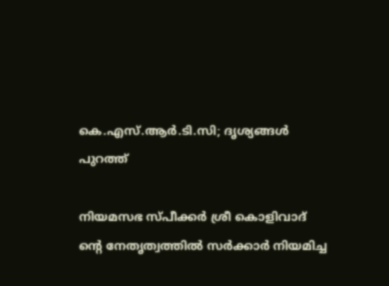കെ.എസ്.ആർ.ടി.സി; ദൃശ്യങ്ങൾ പുറത്ത്

നിയമസഭ സ്പീക്കര്‍ ശ്രീ കൊളിവാദ് ന്റെ നേതൃത്വത്തില്‍ സര്‍ക്കാര്‍ നിയമിച്ച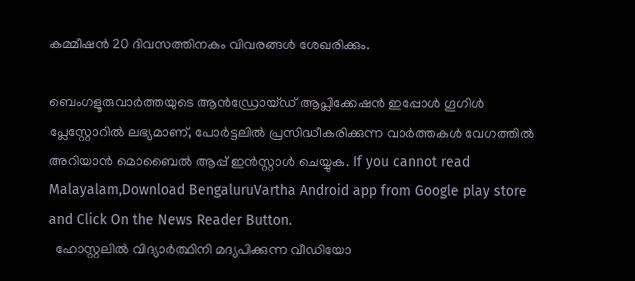കമ്മീഷന്‍ 20 ദിവസത്തിനകം വിവരങ്ങള്‍ ശേഖരിക്കും.

ബെംഗളൂരുവാർത്തയുടെ ആൻഡ്രോയ്ഡ് ആപ്ലിക്കേഷൻ ഇപ്പോൾ ഗൂഗിൾ പ്ലേസ്റ്റോറിൽ ലഭ്യമാണ്, പോർട്ടലിൽ പ്രസിദ്ധീകരിക്കുന്ന വാർത്തകൾ വേഗത്തിൽ അറിയാൻ മൊബൈൽ ആപ്പ് ഇൻസ്റ്റാൾ ചെയ്യുക. If you cannot read Malayalam,Download BengaluruVartha Android app from Google play store and Click On the News Reader Button.
  ഹോസ്റ്റലിൽ വിദ്യാർത്ഥിനി മദ്യപിക്കുന്ന വീഡിയോ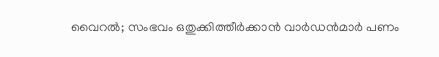വൈറൽ; സംഭവം ഒതുക്കിത്തീർക്കാൻ വാർഡൻമാർ പണം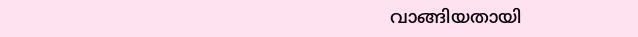വാങ്ങിയതായി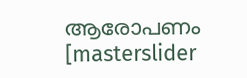ആരോപണം
[masterslider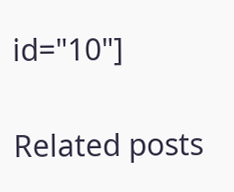id="10"]

Related posts